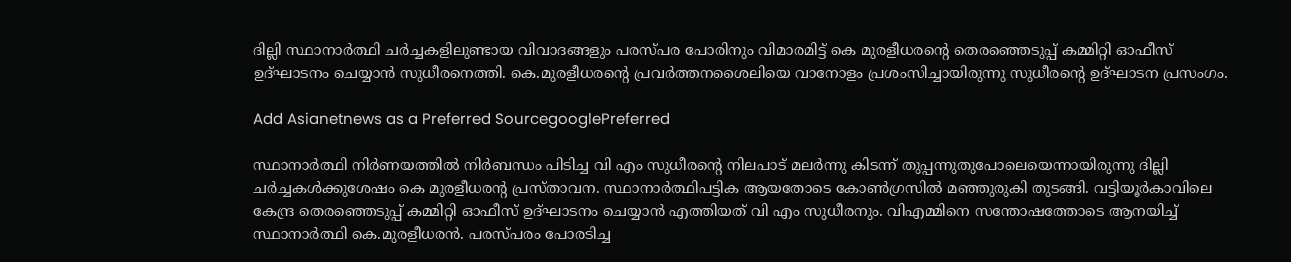ദില്ലി സ്ഥാനാര്‍ത്ഥി ചര്‍ച്ചകളിലുണ്ടായ വിവാദങ്ങളും പരസ്‌പര പോരിനും വിമാരമിട്ട് കെ മുരളീധരന്റെ തെരഞ്ഞെടുപ്പ് കമ്മിറ്റി ഓഫീസ് ഉദ്ഘാടനം ചെയ്യാന്‍ സുധീരനെത്തി. കെ.മുരളീധരന്റെ പ്രവ‍ര്‍ത്തനശൈലിയെ വാനോളം പ്രശംസിച്ചായിരുന്നു സുധീരന്റെ ഉദ്ഘാടന പ്രസംഗം.

Add Asianetnews as a Preferred SourcegooglePreferred

സ്ഥാനാര്‍ത്ഥി നിര്‍ണയത്തില്‍ നിര്‍ബന്ധം പിടിച്ച വി എം സുധീരന്റെ നിലപാട് മലര്‍ന്നു കിടന്ന് തുപ്പന്നുതുപോലെയെന്നായിരുന്നു ദില്ലി ചര്‍ച്ചകള്‍ക്കുശേഷം കെ മുരളീധരന്റ പ്രസ്‍താവന. സ്ഥാനാര്‍ത്ഥിപട്ടിക ആയതോടെ കോണ്‍ഗ്രസില്‍ മഞ്ഞുരുകി തുടങ്ങി. വട്ടിയൂര്‍കാവിലെ കേന്ദ്ര തെരഞ്ഞെടുപ്പ് കമ്മിറ്റി ഓഫീസ് ഉദ്ഘാടനം ചെയ്യാന്‍ എത്തിയത് വി എം സുധീരനും. വിഎമ്മിനെ സന്തോഷത്തോടെ ആനയിച്ച് സ്ഥാനാര്‍ത്ഥി കെ.മുരളീധരന്‍. പരസ്‌പരം പോരടിച്ച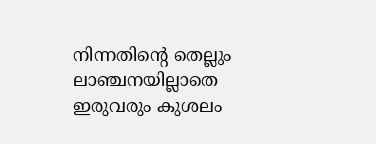നിന്നതിന്റെ തെല്ലും ലാഞ്ചനയില്ലാതെ ഇരുവരും കുശലം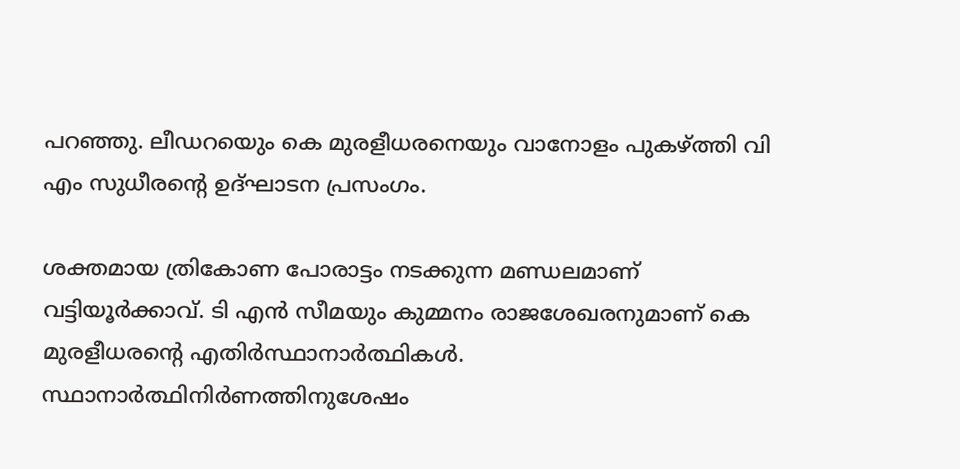പറഞ്ഞു. ലീഡറയെും കെ മുരളീധരനെയും വാനോളം പുകഴ്‍ത്തി വി എം സുധീരന്റെ ഉദ്ഘാടന പ്രസംഗം.

ശക്തമായ ത്രികോണ പോരാട്ടം നടക്കുന്ന മണ്ഡലമാണ് വട്ടിയൂര്‍ക്കാവ്. ടി എന്‍ സീമയും കുമ്മനം രാജശേഖരനുമാണ് കെ മുരളീധരന്റെ എതി‍ര്‍സ്ഥാനാര്‍ത്ഥികള്‍. സ്ഥാനാര്‍ത്ഥിനിര്‍ണത്തിനുശേഷം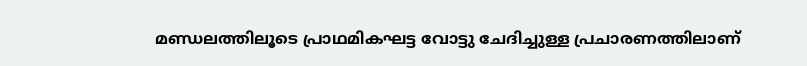മണ്ഡലത്തിലൂടെ പ്രാഥമികഘട്ട വോട്ടു ചേദിച്ചുള്ള പ്രചാരണത്തിലാണ്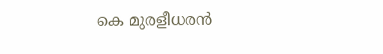കെ മുരളീധരന്‍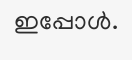ഇപ്പോള്‍.